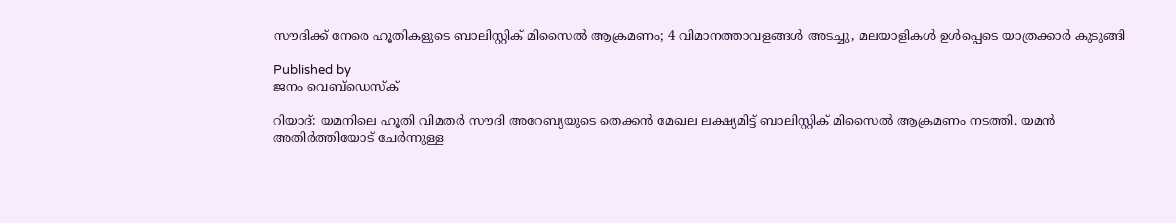സൗദിക്ക് നേരെ ഹൂതികളുടെ ബാലിസ്റ്റിക് മിസൈല്‍ ആക്രമണം; 4 വിമാനത്താവളങ്ങള്‍ അടച്ചു, മലയാളികള്‍ ഉള്‍പ്പെടെ യാത്രക്കാര്‍ കുടുങ്ങി

Published by
ജനം വെബ്‌ഡെസ്ക്

റിയാദ്: യമനിലെ ഹൂതി വിമതര്‍ സൗദി അറേബ്യയുടെ തെക്കന്‍ മേഖല ലക്ഷ്യമിട്ട് ബാലിസ്റ്റിക് മിസൈല്‍ ആക്രമണം നടത്തി. യമന്‍ അതിര്‍ത്തിയോട് ചേര്‍ന്നുള്ള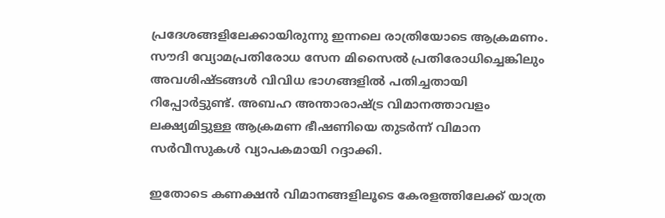പ്രദേശങ്ങളിലേക്കായിരുന്നു ഇന്നലെ രാത്രിയോടെ ആക്രമണം. സൗദി വ്യോമപ്രതിരോധ സേന മിസൈല്‍ പ്രതിരോധിച്ചെങ്കിലും അവശിഷ്ടങ്ങള്‍ വിവിധ ഭാഗങ്ങളില്‍ പതിച്ചതായി റിപ്പോര്‍ട്ടുണ്ട്. അബഹ അന്താരാഷ്‌ട്ര വിമാനത്താവളം ലക്ഷ്യമിട്ടുള്ള ആക്രമണ ഭീഷണിയെ തുടര്‍ന്ന് വിമാന സര്‍വീസുകള്‍ വ്യാപകമായി റദ്ദാക്കി.

ഇതോടെ കണക്ഷന്‍ വിമാനങ്ങളിലൂടെ കേരളത്തിലേക്ക് യാത്ര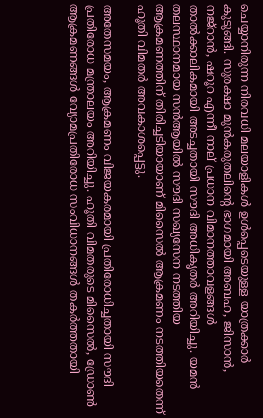ചെയ്യാനിരുന്ന നിരവധി മലയാളികള്‍ ഉള്‍പ്പെടെയുള്ള യാത്രക്കാര്‍ കുടുങ്ങി. സുരക്ഷാ മുന്‍കരുതലിന്റെ ഭാഗമായി അബഹ, ജിസാന്‍, നജ്റാന്‍, ഷറൂറ എന്നീ നാല് പ്രധാന വിമാനത്താവളങ്ങള്‍ താല്‍ക്കാലികമായി അടച്ചതായി സൗദി അധികൃതര്‍ അറിയിച്ചു. യമന്‍ തലസ്ഥാനമായ സന്‍ആയില്‍ സൗദി സഖ്യസേന നടത്തിയ ആക്രമണത്തിന് തിരിച്ചടിയായാണ് മിസൈല്‍ ആക്രമണം നടത്തിയതെന്ന് ഹൂതി വിമതര്‍ അവകാശപ്പെട്ടു.

അതേസമയം, ആക്രമണം വിജയകരമായി പ്രതിരോധിച്ചതായി സൗദി പ്രതിരോധ മന്ത്രാലയം അറിയിച്ചു. ഹൂതി വിമതരുടെ മിസൈല്‍, ഡ്രോണ്‍ ആക്രമണങ്ങള്‍ വ്യോമപ്രതിരോധ സംവിധാനങ്ങള്‍ തകര്‍ത്തതായി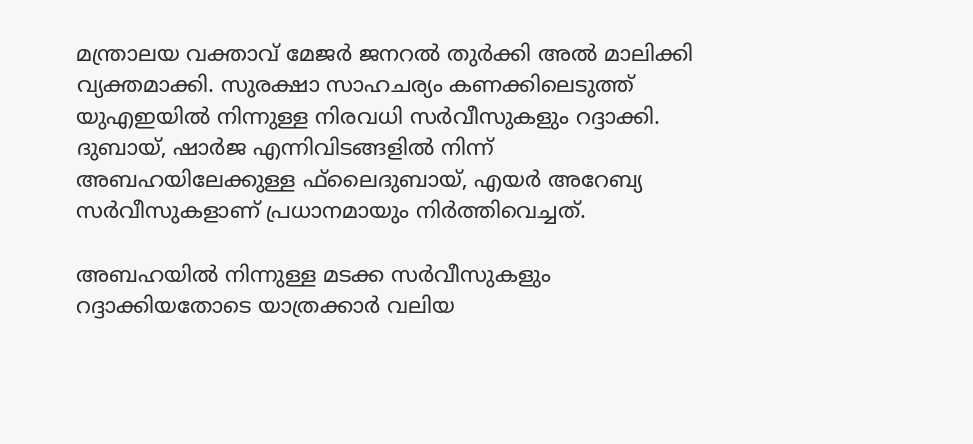മന്ത്രാലയ വക്താവ് മേജര്‍ ജനറല്‍ തുര്‍ക്കി അല്‍ മാലിക്കി വ്യക്തമാക്കി. സുരക്ഷാ സാഹചര്യം കണക്കിലെടുത്ത് യുഎഇയില്‍ നിന്നുള്ള നിരവധി സര്‍വീസുകളും റദ്ദാക്കി. ദുബായ്, ഷാര്‍ജ എന്നിവിടങ്ങളില്‍ നിന്ന് അബഹയിലേക്കുള്ള ഫ്‌ലൈദുബായ്, എയര്‍ അറേബ്യ സര്‍വീസുകളാണ് പ്രധാനമായും നിര്‍ത്തിവെച്ചത്.

അബഹയില്‍ നിന്നുള്ള മടക്ക സര്‍വീസുകളും റദ്ദാക്കിയതോടെ യാത്രക്കാര്‍ വലിയ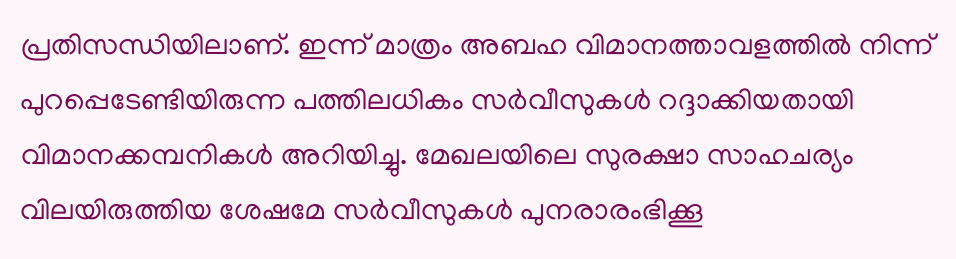പ്രതിസന്ധിയിലാണ്. ഇന്ന് മാത്രം അബഹ വിമാനത്താവളത്തില്‍ നിന്ന് പുറപ്പെടേണ്ടിയിരുന്ന പത്തിലധികം സര്‍വീസുകള്‍ റദ്ദാക്കിയതായി വിമാനക്കമ്പനികള്‍ അറിയിച്ചു. മേഖലയിലെ സുരക്ഷാ സാഹചര്യം വിലയിരുത്തിയ ശേഷമേ സര്‍വീസുകള്‍ പുനരാരംഭിക്കൂ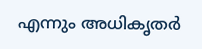എന്നും അധികൃതര്‍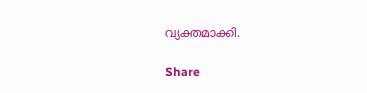വ്യക്തമാക്കി.

Share